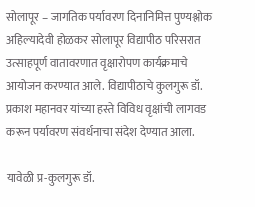सोलापूर – जागतिक पर्यावरण दिनानिमित्त पुण्यश्लोक अहिल्यादेवी होळकर सोलापूर विद्यापीठ परिसरात उत्साहपूर्ण वातावरणात वृक्षारोपण कार्यक्रमाचे आयोजन करण्यात आले. विद्यापीठाचे कुलगुरू डॉ. प्रकाश महानवर यांच्या हस्ते विविध वृक्षांची लागवड करून पर्यावरण संवर्धनाचा संदेश देण्यात आला.

यावेळी प्र-कुलगुरू डॉ.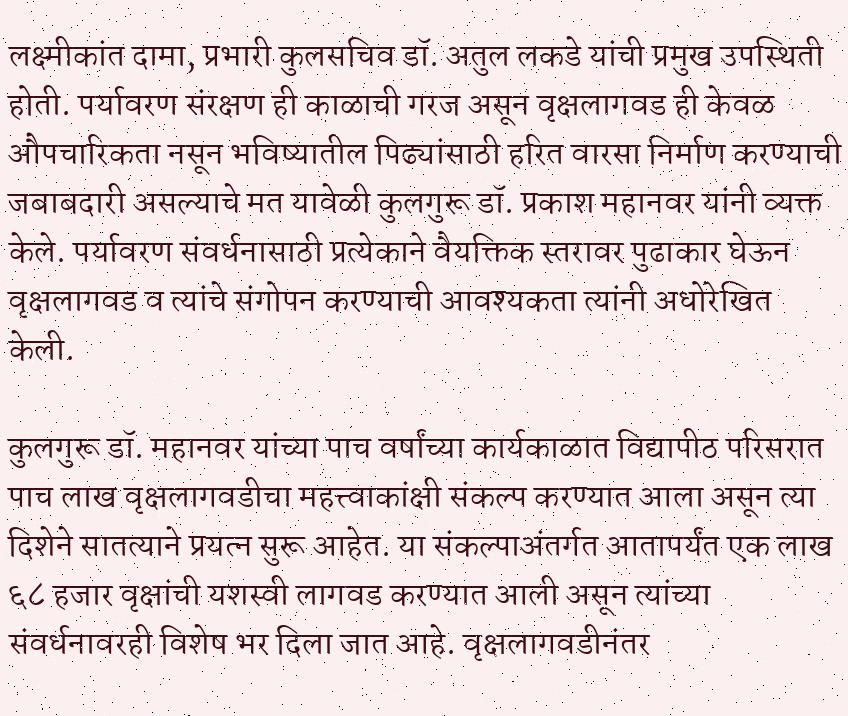लक्ष्मीकांत दामा, प्रभारी कुलसचिव डॉ. अतुल लकडे यांची प्रमुख उपस्थिती होती. पर्यावरण संरक्षण ही काळाची गरज असून वृक्षलागवड ही केवळ औपचारिकता नसून भविष्यातील पिढ्यांसाठी हरित वारसा निर्माण करण्याची जबाबदारी असल्याचे मत यावेळी कुलगुरू डॉ. प्रकाश महानवर यांनी व्यक्त केले. पर्यावरण संवर्धनासाठी प्रत्येकाने वैयक्तिक स्तरावर पुढाकार घेऊन वृक्षलागवड व त्यांचे संगोपन करण्याची आवश्यकता त्यांनी अधोरेखित केली.

कुलगुरू डॉ. महानवर यांच्या पाच वर्षांच्या कार्यकाळात विद्यापीठ परिसरात पाच लाख वृक्षलागवडीचा महत्त्वाकांक्षी संकल्प करण्यात आला असून त्या दिशेने सातत्याने प्रयत्न सुरू आहेत. या संकल्पाअंतर्गत आतापर्यंत एक लाख ६८ हजार वृक्षांची यशस्वी लागवड करण्यात आली असून त्यांच्या संवर्धनावरही विशेष भर दिला जात आहे. वृक्षलागवडीनंतर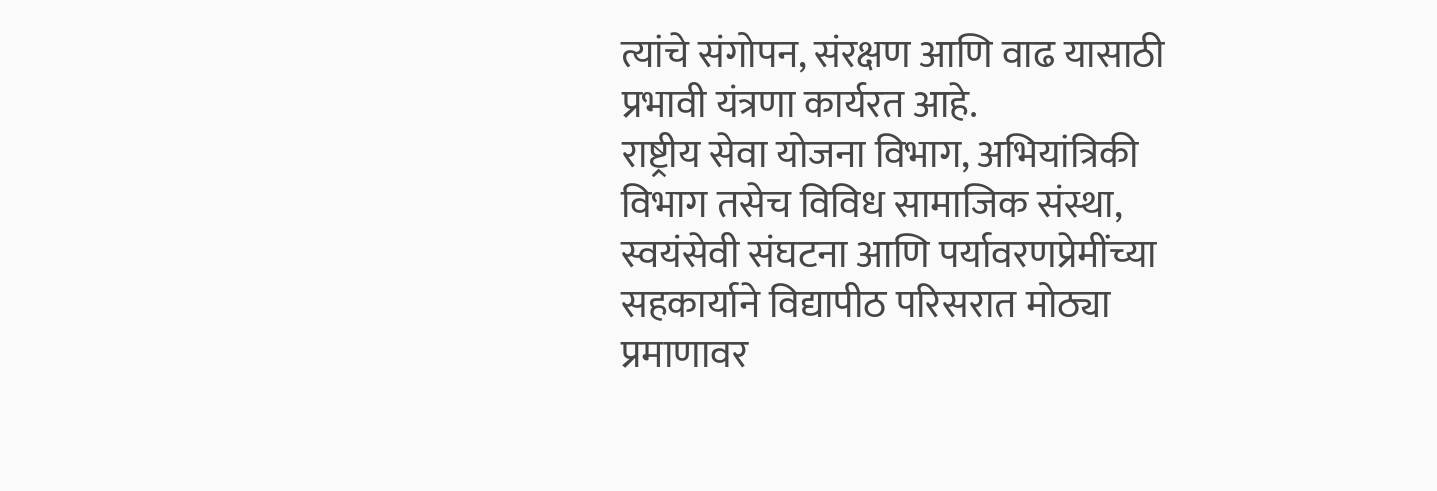त्यांचे संगोपन, संरक्षण आणि वाढ यासाठी प्रभावी यंत्रणा कार्यरत आहे.
राष्ट्रीय सेवा योजना विभाग, अभियांत्रिकी विभाग तसेच विविध सामाजिक संस्था, स्वयंसेवी संघटना आणि पर्यावरणप्रेमींच्या सहकार्याने विद्यापीठ परिसरात मोठ्या प्रमाणावर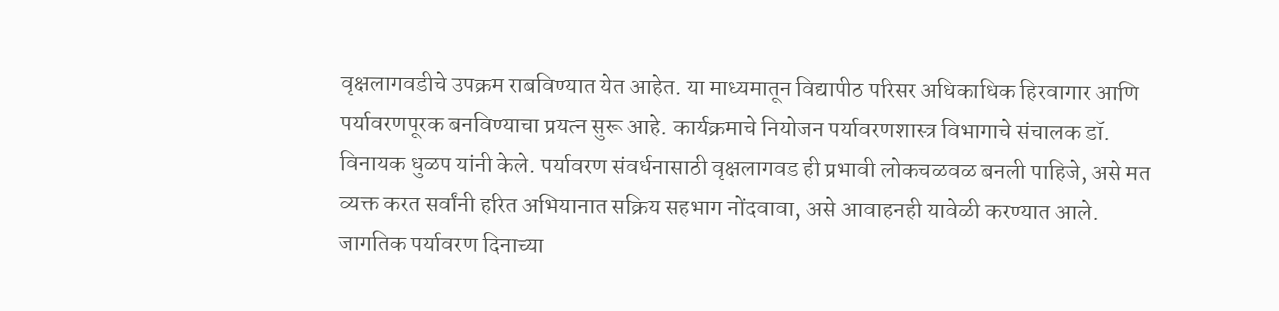वृक्षलागवडीचे उपक्रम राबविण्यात येत आहेत. या माध्यमातून विद्यापीठ परिसर अधिकाधिक हिरवागार आणि पर्यावरणपूरक बनविण्याचा प्रयत्न सुरू आहे. कार्यक्रमाचे नियोजन पर्यावरणशास्त्र विभागाचे संचालक डॉ. विनायक धुळप यांनी केले. पर्यावरण संवर्धनासाठी वृक्षलागवड ही प्रभावी लोकचळवळ बनली पाहिजे, असे मत व्यक्त करत सर्वांनी हरित अभियानात सक्रिय सहभाग नोंदवावा, असे आवाहनही यावेळी करण्यात आले. जागतिक पर्यावरण दिनाच्या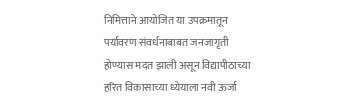निमित्ताने आयोजित या उपक्रमातून पर्यावरण संवर्धनाबाबत जनजागृती होण्यास मदत झाली असून विद्यापीठाच्या हरित विकासाच्या ध्येयाला नवी ऊर्जा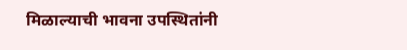मिळाल्याची भावना उपस्थितांनी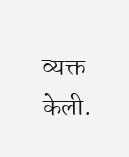व्यक्त केली.